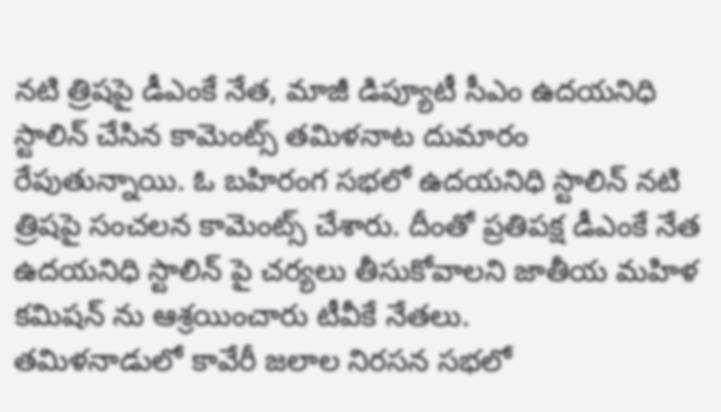నటి త్రిషపై డీఎంకే నేత, మాజీ డిప్యూటీ సీఎం ఉదయనిధి స్టాలిన్ చేసిన కామెంట్స్ తమిళనాట దుమారం రేపుతున్నాయి. ఓ బహిరంగ సభలో ఉదయనిధి స్టాలిన్ నటి త్రిషపై సంచలన కామెంట్స్ చేశారు. దీంతో ప్రతిపక్ష డీఎంకే నేత ఉదయనిధి స్టాలిన్ పై చర్యలు తీసుకోవాలని జాతీయ మహిళ కమిషన్ ను ఆశ్రయించారు టీవీకే నేతలు.
తమిళనాడులో కావేరీ జలాల నిరసన సభలో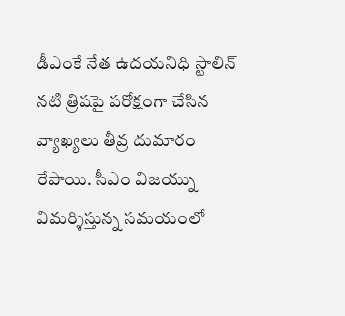డీఎంకే నేత ఉదయనిధి స్టాలిన్ నటి త్రిషపై పరోక్షంగా చేసిన వ్యాఖ్యలు తీవ్ర దుమారం రేపాయి. సీఎం విజయ్ను విమర్శిస్తున్న సమయంలో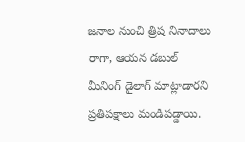జనాల నుంచి త్రిష నినాదాలు రాగా, ఆయన డబుల్ మీనింగ్ డైలాగ్ మాట్లాడారని ప్రతిపక్షాలు మండిపడ్డాయి.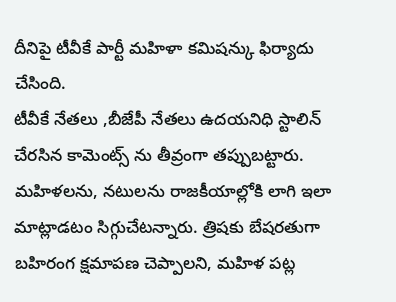దీనిపై టీవీకే పార్టీ మహిళా కమిషన్కు ఫిర్యాదు చేసింది.
టీవీకే నేతలు ,బీజేపీ నేతలు ఉదయనిధి స్టాలిన్ చేరసిన కామెంట్స్ ను తీవ్రంగా తప్పుబట్టారు. మహిళలను, నటులను రాజకీయాల్లోకి లాగి ఇలా మాట్లాడటం సిగ్గుచేటన్నారు. త్రిషకు బేషరతుగా బహిరంగ క్షమాపణ చెప్పాలని, మహిళ పట్ల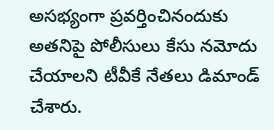అసభ్యంగా ప్రవర్తించినందుకు అతనిపై పోలీసులు కేసు నమోదు చేయాలని టీవీకే నేతలు డిమాండ్ చేశారు.